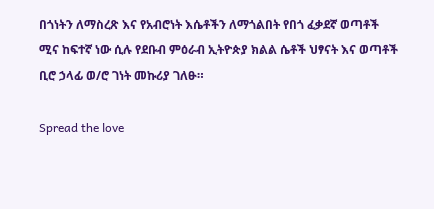በጎነትን ለማስረጽ እና የአብሮነት እሴቶችን ለማጎልበት የበጎ ፈቃደኛ ወጣቶች ሚና ከፍተኛ ነው ሲሉ የደቡብ ምዕራብ ኢትዮጵያ ክልል ሴቶች ህፃናት እና ወጣቶች ቢሮ ኃላፊ ወ/ሮ ገነት መኩሪያ ገለፁ።

Spread the love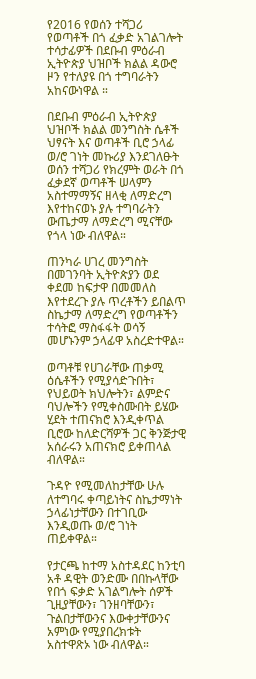የ2016 የወሰን ተሻጋሪ የወጣቶች በጎ ፈቃድ አገልገሎት ተሳታፊዎች በደቡብ ምዕራብ ኢትዮጵያ ህዝቦች ክልል ዳውሮ ዞን የተለያዩ በጎ ተግባራትን አከናውነዋል ።

በደቡብ ምዕራብ ኢትዮጵያ ህዝቦች ክልል መንግስት ሴቶች ህፃናት እና ወጣቶች ቢሮ ኃላፊ ወ/ሮ ገነት መኩሪያ እንደገለፁት ወሰን ተሻጋሪ የክረምት ወራት በጎ ፈቃደኛ ወጣቶች ሠላምን አስተማማኝና ዘላቂ ለማድረግ እየተከናወኑ ያሉ ተግባራትን ውጤታማ ለማድረግ ሚናቸው የጎላ ነው ብለዋል።

ጠንካራ ሀገረ መንግስት በመገንባት ኢትዮጵያን ወደ ቀደመ ከፍታዋ በመመለስ እየተደረጉ ያሉ ጥረቶችን ይበልጥ ስኬታማ ለማድረግ የወጣቶችን ተሳትፎ ማስፋፋት ወሳኝ መሆኑንም ኃላፊዋ አስረድተዋል።

ወጣቶቹ የሀገራቸው ጠቃሚ ዕሴቶችን የሚያሳድጉበት፣ የህይወት ክህሎትን፣ ልምድና ባህሎችን የሚቀስሙበት ይሄው ሂደት ተጠናክሮ እንዲቀጥል ቢሮው ከለድርሻዎች ጋር ቅንጅታዊ አሰራሩን አጠናክሮ ይቀጠላል ብለዋል።

ጉዳዮ የሚመለከታቸው ሁሉ ለተግባሩ ቀጣይነትና ስኬታማነት ኃላፊነታቸውን በተገቢው እንዲወጡ ወ/ሮ ገነት ጠይቀዋል።

የታርጫ ከተማ አስተዳደር ከንቲባ አቶ ዳዊት ወንድሙ በበኩላቸው የበጎ ፍቃድ አገልግሎት ሰዎች ጊዚያቸውን፣ ገንዘባቸውን፣ ጉልበታቸውንና እውቀታቸውንና አምነው የሚያበረክቱት አስተዋጽኦ ነው ብለዋል።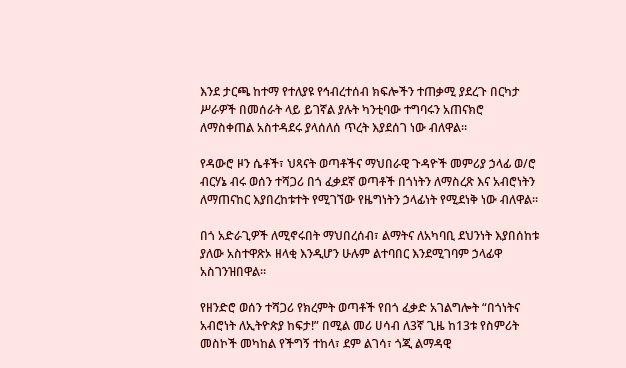እንደ ታርጫ ከተማ የተለያዩ የኅብረተሰብ ክፍሎችን ተጠቃሚ ያደረጉ በርካታ ሥራዎች በመሰራት ላይ ይገኛል ያሉት ካንቲባው ተግባሩን አጠናክሮ ለማስቀጠል አስተዳደሩ ያላሰለሰ ጥረት እያደሰገ ነው ብለዋል።

የዳውሮ ዞን ሴቶች፣ ህጻናት ወጣቶችና ማህበራዊ ጉዳዮች መምሪያ ኃላፊ ወ/ሮ ብርሃኔ ብሩ ወሰን ተሻጋሪ በጎ ፈቃደኛ ወጣቶች በጎነትን ለማስረጽ እና አብሮነትን ለማጠናከር እያበረከቱተት የሚገኘው የዜግነትን ኃላፊነት የሚደነቅ ነው ብለዋል።

በጎ አድራጊዎች ለሚኖሩበት ማህበረሰብ፣ ልማትና ለአካባቢ ደህንነት እያበሰከቱ ያለው አስተዋጽኦ ዘላቂ እንዲሆን ሁሉም ልተባበር እንደሚገባም ኃላፊዋ አስገንዝበዋል።

የዘንድሮ ወሰን ተሻጋሪ የክረምት ወጣቶች የበጎ ፈቃድ አገልግሎት “በጎነትና አብሮነት ለኢትዮጵያ ከፍታ!” በሚል መሪ ሀሳብ ለ3ኛ ጊዜ ከ13ቱ የስምሪት መስኮች መካከል የችግኝ ተከላ፣ ደም ልገሳ፣ ጎጂ ልማዳዊ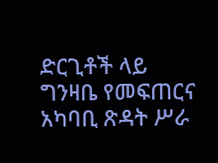ድርጊቶች ላይ ግንዛቤ የመፍጠርና አካባቢ ጽዳት ሥራ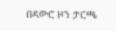በዳውሮ ዞን ታርጫ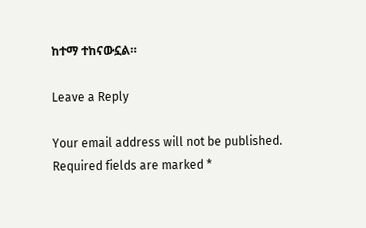ከተማ ተከናውኗል።

Leave a Reply

Your email address will not be published. Required fields are marked *